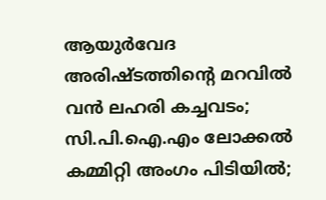ആയുർവേദ അരിഷ്ടത്തിൻ്റെ മറവിൽ വൻ ലഹരി കച്ചവടം; സി.പി.ഐ.എം ലോക്കൽ കമ്മിറ്റി അംഗം പിടിയിൽ;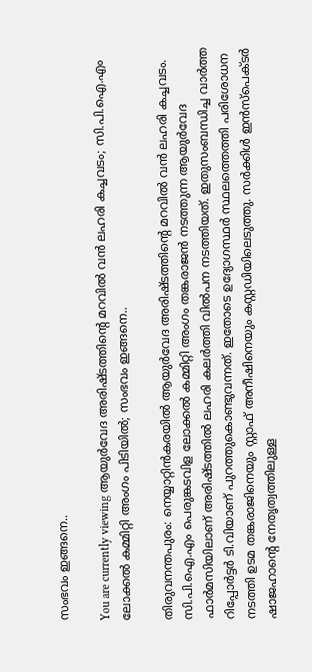സംഭവം ഇങ്ങനെ..

You are currently viewing ആയുർവേദ അരിഷ്ടത്തിൻ്റെ മറവിൽ വൻ ലഹരി കച്ചവടം; സി.പി.ഐ.എം ലോക്കൽ കമ്മിറ്റി അംഗം പിടിയിൽ; സംഭവം ഇങ്ങനെ..

തിരുവനന്തപുരം: നെയ്യാറ്റിൻകരയിൽ ആയുർവേദ അരിഷ്ടത്തിൻ്റെ മറവിൽ വൻ ലഹരി കച്ചവടം. സി.പി.ഐ.എം പെരുങ്കടവിള ലോക്കൽ കമ്മിറ്റി അംഗം തങ്കരാജൻ നടത്തുന്ന ആയുർവേദ ഫാർമസിയിലാണ് അരിഷ്ടത്തിൽ ലഹരി കലർത്തി വിൽപന നടത്തിയത്. ഇതുസംബന്ധിച്ച വാർത്ത റിപ്പോർട്ടർ ടി.വിയാണ് പുറത്തുകൊണ്ടുവന്നത്. ഇതോടെ ഉദ്യോഗസ്ഥർ സ്ഥലത്തെത്തി പരിശോധന നടത്തി ഉടമ തങ്കരാജിനെയും സ്റ്റാഫ് അനീഷിനെയും കസ്റ്റഡിയിലെടുത്തു. സർക്കിൾ ഇൻസ്പെക്ടർ ഷാജഹാൻ്റെ നേതൃത്വത്തിലുള്ള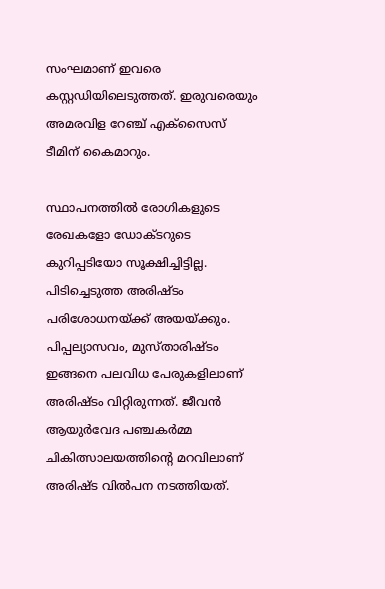സംഘമാണ് ഇവരെ കസ്റ്റഡിയിലെടുത്തത്. ഇരുവരെയും അമരവിള റേഞ്ച് എക്സൈസ് ടീമിന് കൈമാറും.

സ്ഥാപനത്തിൽ രോഗികളുടെ രേഖകളോ ഡോക്ടറുടെ കുറിപ്പടിയോ സൂക്ഷിച്ചിട്ടില്ല. പിടിച്ചെടുത്ത അരിഷ്ടം പരിശോധനയ്ക്ക് അയയ്ക്കും. പിപ്പല്യാസവം, മുസ്താരിഷ്ടം ഇങ്ങനെ പലവിധ പേരുകളിലാണ് അരിഷ്ടം വിറ്റിരുന്നത്. ജീവൻ ആയുർവേദ പഞ്ചകർമ്മ ചികിത്സാലയത്തിൻ്റെ മറവിലാണ് അരിഷ്ട വിൽപന നടത്തിയത്.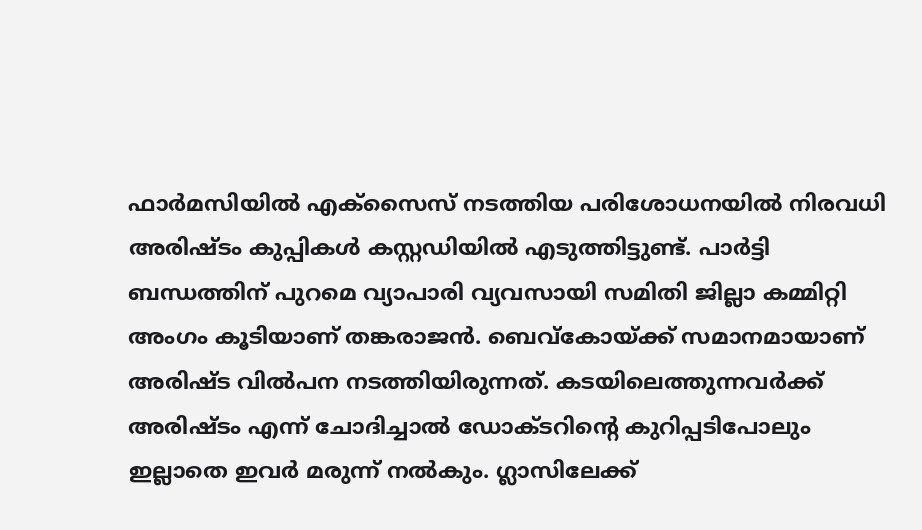ഫാർമസിയിൽ എക്സൈസ് നടത്തിയ പരിശോധനയിൽ നിരവധി അരിഷ്ടം കുപ്പികൾ കസ്റ്റഡിയിൽ എടുത്തിട്ടുണ്ട്. പാർട്ടി ബന്ധത്തിന് പുറമെ വ്യാപാരി വ്യവസായി സമിതി ജില്ലാ കമ്മിറ്റി അംഗം കൂടിയാണ് തങ്കരാജൻ. ബെവ്കോയ്ക്ക് സമാനമായാണ് അരിഷ്ട വിൽപന നടത്തിയിരുന്നത്. കടയിലെത്തുന്നവർക്ക് അരിഷ്ടം എന്ന് ചോദിച്ചാൽ ഡോക്ടറിൻ്റെ കുറിപ്പടിപോലും ഇല്ലാതെ ഇവർ മരുന്ന് നൽകും. ഗ്ലാസിലേക്ക്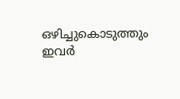ഒഴിച്ചുകൊടുത്തും ഇവർ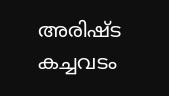അരിഷ്ട കച്ചവടം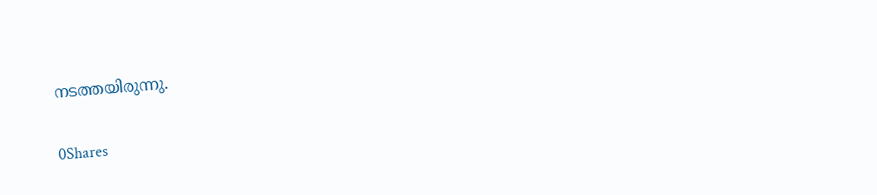നടത്തയിരുന്നു.

0Shares